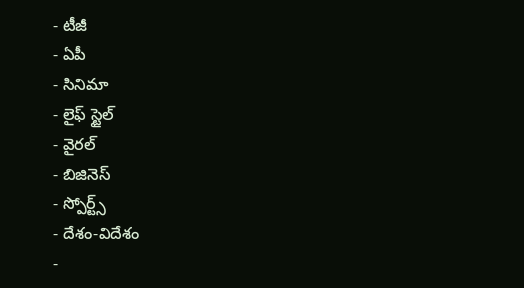- టీజీ
- ఏపీ
- సినిమా
- లైఫ్ స్టైల్
- వైరల్
- బిజినెస్
- స్పోర్ట్స్
- దేశం-విదేశం
-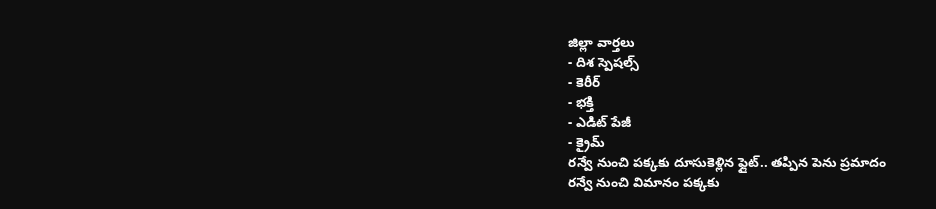జిల్లా వార్తలు
- దిశ స్పెషల్స్
- కెరీర్
- భక్తి
- ఎడిట్ పేజీ
- క్రైమ్
రన్వే నుంచి పక్కకు దూసుకెళ్లిన ఫ్లైట్.. తప్పిన పెను ప్రమాదం
రన్వే నుంచి విమానం పక్కకు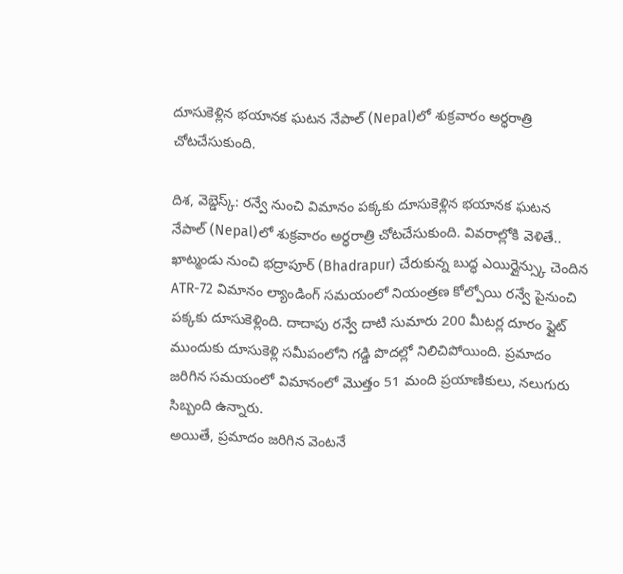దూసుకెళ్లిన భయానక ఘటన నేపాల్ (Nepal)లో శుక్రవారం అర్ధరాత్రి చోటచేసుకుంది.

దిశ, వెబ్డెస్క్: రన్వే నుంచి విమానం పక్కకు దూసుకెళ్లిన భయానక ఘటన నేపాల్ (Nepal)లో శుక్రవారం అర్ధరాత్రి చోటచేసుకుంది. వివరాల్లోకి వెళితే.. ఖాట్మండు నుంచి భద్రాపూర్ (Bhadrapur) చేరుకున్న బుద్ధ ఎయిర్లైన్స్కు చెందిన ATR-72 విమానం ల్యాండింగ్ సమయంలో నియంత్రణ కోల్పోయి రన్వే పైనుంచి పక్కకు దూసుకెళ్లింది. దాదాపు రన్వే దాటి సుమారు 200 మీటర్ల దూరం ఫ్లైట్ ముందుకు దూసుకెళ్లి సమీపంలోని గడ్డి పొదల్లో నిలిచిపోయింది. ప్రమాదం జరిగిన సమయంలో విమానంలో మొత్తం 51 మంది ప్రయాణికులు, నలుగురు సిబ్బంది ఉన్నారు.
అయితే, ప్రమాదం జరిగిన వెంటనే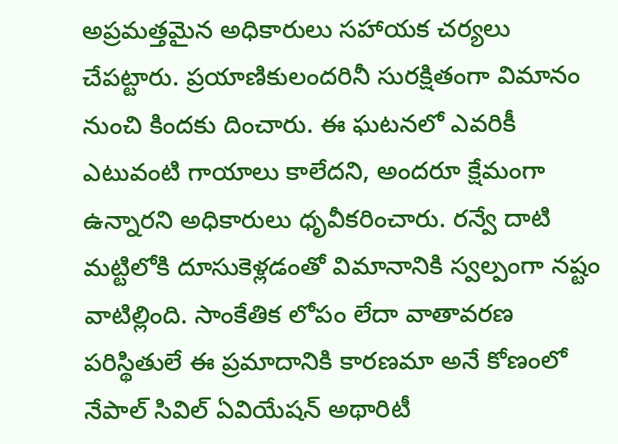అప్రమత్తమైన అధికారులు సహాయక చర్యలు చేపట్టారు. ప్రయాణికులందరినీ సురక్షితంగా విమానం నుంచి కిందకు దించారు. ఈ ఘటనలో ఎవరికీ ఎటువంటి గాయాలు కాలేదని, అందరూ క్షేమంగా ఉన్నారని అధికారులు ధృవీకరించారు. రన్వే దాటి మట్టిలోకి దూసుకెళ్లడంతో విమానానికి స్వల్పంగా నష్టం వాటిల్లింది. సాంకేతిక లోపం లేదా వాతావరణ పరిస్థితులే ఈ ప్రమాదానికి కారణమా అనే కోణంలో నేపాల్ సివిల్ ఏవియేషన్ అథారిటీ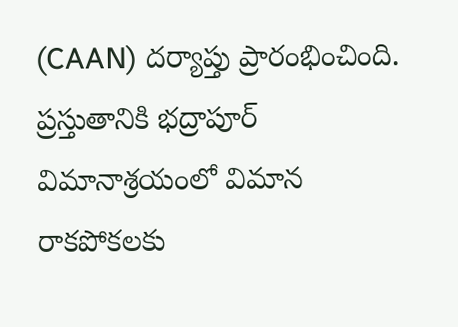(CAAN) దర్యాప్తు ప్రారంభించింది. ప్రస్తుతానికి భద్రాపూర్ విమానాశ్రయంలో విమాన రాకపోకలకు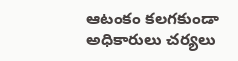ఆటంకం కలగకుండా అధికారులు చర్యలు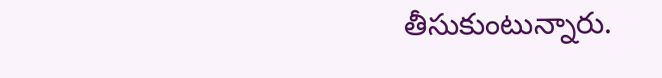తీసుకుంటున్నారు.